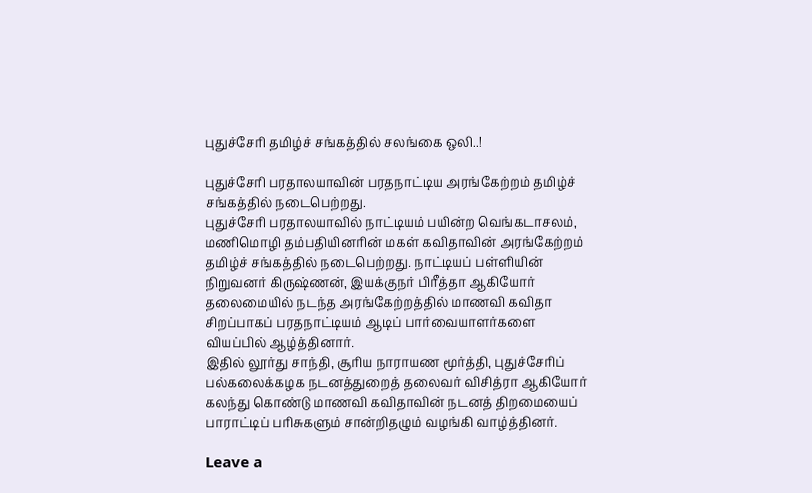புதுச்சேரி தமிழ்ச் சங்கத்தில் சலங்கை ஒலி..!

புதுச்சேரி பரதாலயாவின் பரதநாட்டிய அரங்கேற்றம் தமிழ்ச் சங்கத்தில் நடைபெற்றது.
புதுச்சேரி பரதாலயாவில் நாட்டியம் பயின்ற வெங்கடாசலம், மணிமொழி தம்பதியினரின் மகள் கவிதாவின் அரங்கேற்றம் தமிழ்ச் சங்கத்தில் நடைபெற்றது. நாட்டியப் பள்ளியின் நிறுவனர் கிருஷ்ணன், இயக்குநர் பிரீத்தா ஆகியோர் தலைமையில் நடந்த அரங்கேற்றத்தில் மாணவி கவிதா சிறப்பாகப் பரதநாட்டியம் ஆடிப் பார்வையாளர்களை வியப்பில் ஆழ்த்தினார்.
இதில் லூர்து சாந்தி, சூரிய நாராயண மூர்த்தி, புதுச்சேரிப் பல்கலைக்கழக நடனத்துறைத் தலைவர் விசித்ரா ஆகியோர் கலந்து கொண்டு மாணவி கவிதாவின் நடனத் திறமையைப் பாராட்டிப் பரிசுகளும் சான்றிதழும் வழங்கி வாழ்த்தினர்.

Leave a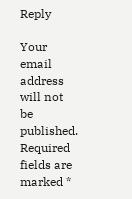Reply

Your email address will not be published. Required fields are marked *